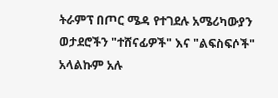ትራምፕ በጦር ሜዳ የተገደሉ አሜሪካውያን ወታደሮችን "ተሸናፊዎች" እና "ልፍስፍሶች" አላልኩም አሉ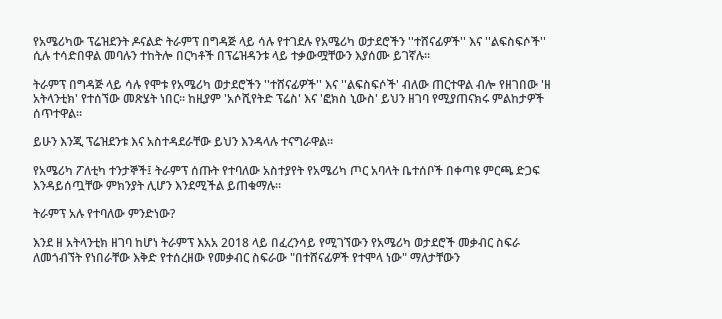የአሜሪካው ፕሬዝደንት ዶናልድ ትራምፕ በግዳጅ ላይ ሳሉ የተገደሉ የአሜሪካ ወታደሮችን ''ተሸናፊዎች'' እና ''ልፍስፍሶች'' ሲሉ ተሳድበዋል መባሉን ተከትሎ በርካቶች በፕሬዝዳንቱ ላይ ተቃውሟቸውን እያሰሙ ይገኛሉ።

ትራምፕ በግዳጅ ላይ ሳሉ የሞቱ የአሜሪካ ወታደሮችን ''ተሸናፊዎች'' እና ''ልፍስፍሶች' ብለው ጠርተዋል ብሎ የዘገበው 'ዘ አትላንቲክ' የተሰኘው መጽሄት ነበር። ከዚያም 'አሶሺየትድ ፕሬስ' እና 'ፎክስ ኒውስ' ይህን ዘገባ የሚያጠናክሩ ምልከታዎች ሰጥተዋል።

ይሁን እንጂ ፕሬዝደንቱ እና አስተዳደራቸው ይህን እንዳላሉ ተናግራዋል።

የአሜሪካ ፖለቲካ ተንታኞች፤ ትራምፕ ሰጡት የተባለው አስተያየት የአሜሪካ ጦር አባላት ቤተሰቦች በቀጣዩ ምርጫ ድጋፍ እንዳይሰጧቸው ምክንያት ሊሆን እንደሚችል ይጠቁማሉ።

ትራምፕ አሉ የተባለው ምንድነው?

እንደ ዘ አትላንቲክ ዘገባ ከሆነ ትራምፕ እአአ 2018 ላይ በፈረንሳይ የሚገኘውን የአሜሪካ ወታደሮች መቃብር ስፍራ ለመጎብኘት የነበራቸው እቅድ የተሰረዘው የመቃብር ስፍራው "በተሸናፊዎች የተሞላ ነው" ማለታቸውን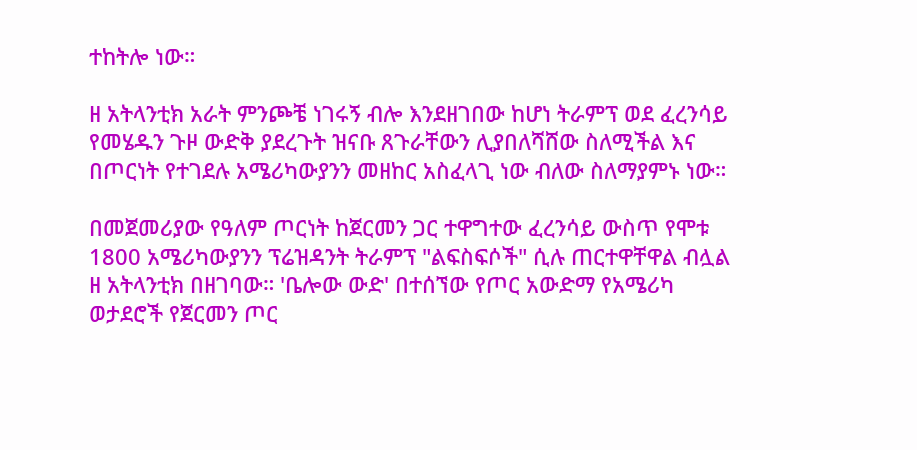ተከትሎ ነው።

ዘ አትላንቲክ አራት ምንጮቼ ነገሩኝ ብሎ እንደዘገበው ከሆነ ትራምፕ ወደ ፈረንሳይ የመሄዱን ጉዞ ውድቅ ያደረጉት ዝናቡ ጸጉራቸውን ሊያበለሻሸው ስለሚችል እና በጦርነት የተገደሉ አሜሪካውያንን መዘከር አስፈላጊ ነው ብለው ስለማያምኑ ነው።

በመጀመሪያው የዓለም ጦርነት ከጀርመን ጋር ተዋግተው ፈረንሳይ ውስጥ የሞቱ 1800 አሜሪካውያንን ፕሬዝዳንት ትራምፕ "ልፍስፍሶች" ሲሉ ጠርተዋቸዋል ብሏል ዘ አትላንቲክ በዘገባው። 'ቤሎው ውድ' በተሰኘው የጦር አውድማ የአሜሪካ ወታደሮች የጀርመን ጦር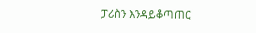ፓሪስን እንዳይቆጣጠር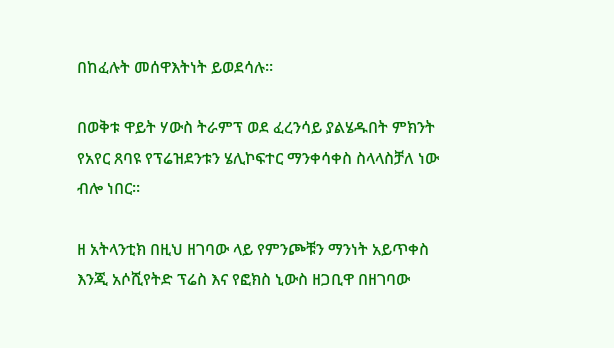በከፈሉት መሰዋእትነት ይወደሳሉ።

በወቅቱ ዋይት ሃውስ ትራምፕ ወደ ፈረንሳይ ያልሄዱበት ምክንት የአየር ጸባዩ የፕሬዝደንቱን ሄሊኮፍተር ማንቀሳቀስ ስላላስቻለ ነው ብሎ ነበር።

ዘ አትላንቲክ በዚህ ዘገባው ላይ የምንጮቹን ማንነት አይጥቀስ እንጂ አሶሺየትድ ፕሬስ እና የፎክስ ኒውስ ዘጋቢዋ በዘገባው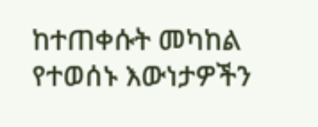ከተጠቀሱት መካከል የተወሰኑ እውነታዎችን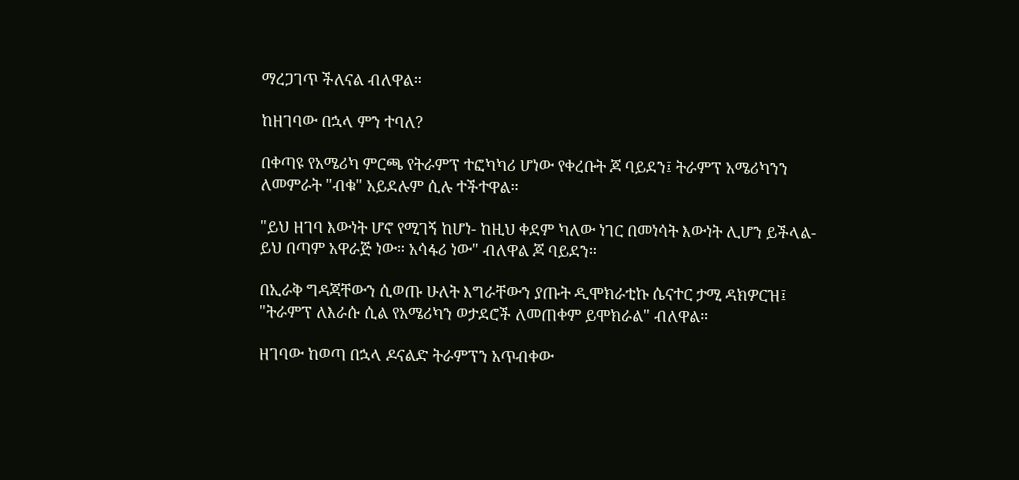ማረጋገጥ ችለናል ብለዋል።

ከዘገባው በኋላ ምን ተባለ?

በቀጣዩ የአሜሪካ ምርጫ የትራምፕ ተፎካካሪ ሆነው የቀረቡት ጆ ባይደን፤ ትራምፕ አሜሪካንን ለመምራት "ብቁ" አይደሉም ሲሉ ተችተዋል።

"ይህ ዘገባ እውነት ሆኖ የሚገኝ ከሆነ- ከዚህ ቀደም ካለው ነገር በመነሳት እውነት ሊሆን ይችላል- ይህ በጣም አዋራጅ ነው። አሳፋሪ ነው" ብለዋል ጆ ባይደን።

በኢራቅ ግዳጃቸውን ሲወጡ ሁለት እግራቸውን ያጡት ዲሞክራቲኩ ሴናተር ታሚ ዳክዎርዝ፤ "ትራምፕ ለእራሱ ሲል የአሜሪካን ወታደሮች ለመጠቀም ይሞክራል" ብለዋል።

ዘገባው ከወጣ በኋላ ዶናልድ ትራምፕን አጥብቀው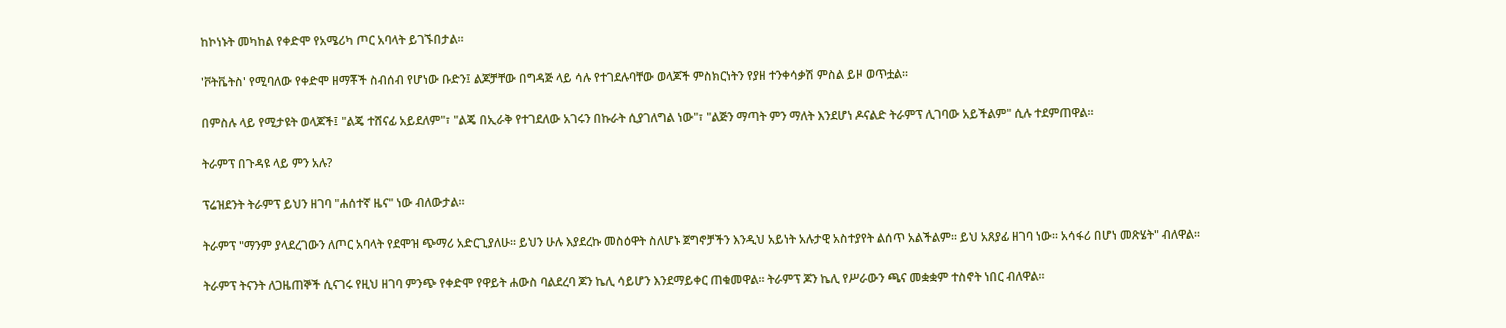ከኮነኑት መካከል የቀድሞ የአሜሪካ ጦር አባላት ይገኙበታል።

'ቮትቬትስ' የሚባለው የቀድሞ ዘማቾች ስብሰብ የሆነው ቡድን፤ ልጆቻቸው በግዳጅ ላይ ሳሉ የተገደሉባቸው ወላጆች ምስክርነትን የያዘ ተንቀሳቃሽ ምስል ይዞ ወጥቷል።

በምስሉ ላይ የሚታዩት ወላጆች፤ "ልጄ ተሸናፊ አይደለም"፣ "ልጄ በኢራቅ የተገደለው አገሩን በኩራት ሲያገለግል ነው"፣ "ልጅን ማጣት ምን ማለት እንደሆነ ዶናልድ ትራምፕ ሊገባው አይችልም" ሲሉ ተደምጠዋል።

ትራምፕ በጉዳዩ ላይ ምን አሉ?

ፕሬዝደንት ትራምፕ ይህን ዘገባ "ሐሰተኛ ዜና" ነው ብለውታል።

ትራምፕ "ማንም ያላደረገውን ለጦር አባላት የደሞዝ ጭማሪ አድርጊያለሁ። ይህን ሁሉ እያደረኩ መስዕዋት ስለሆኑ ጀግኖቻችን እንዲህ አይነት አሉታዊ አስተያየት ልሰጥ አልችልም። ይህ አጸያፊ ዘገባ ነው። አሳፋሪ በሆነ መጽሄት" ብለዋል።

ትራምፕ ትናንት ለጋዜጠኞች ሲናገሩ የዚህ ዘገባ ምንጭ የቀድሞ የዋይት ሐውስ ባልደረባ ጆን ኬሊ ሳይሆን እንደማይቀር ጠቁመዋል። ትራምፕ ጆን ኬሊ የሥራውን ጫና መቋቋም ተስኖት ነበር ብለዋል።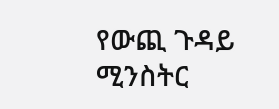የውጪ ጉዳይ ሚንስትር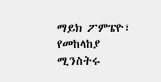ማይክ ፖምፔዮ፣ የመከላከያ ሚንስትሩ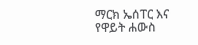ማርክ ኤሰፐር እና የዋይት ሐውስ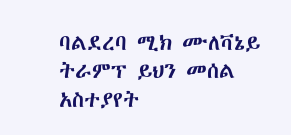ባልደረባ ሚክ ሙለቫኔይ ትራምፕ ይህን መሰል አስተያየት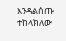እንዳልሰጡ ተከላክለው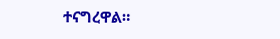ተናግረዋል።